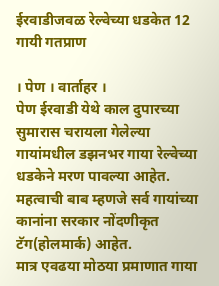ईरवाडीजवळ रेल्वेच्या धडकेत 12 गायी गतप्राण

। पेण । वार्ताहर ।
पेण ईरवाडी येथे काल दुपारच्या सुमारास चरायला गेलेल्या गायांमधील डझनभर गाया रेल्वेच्या धडकेने मरण पावल्या आहेत. महत्वाची बाब म्हणजे सर्व गायांच्या कानांना सरकार नोंदणीकृत टॅग(होलमार्क) आहेत.
मात्र एवढया मोठया प्रमाणात गाया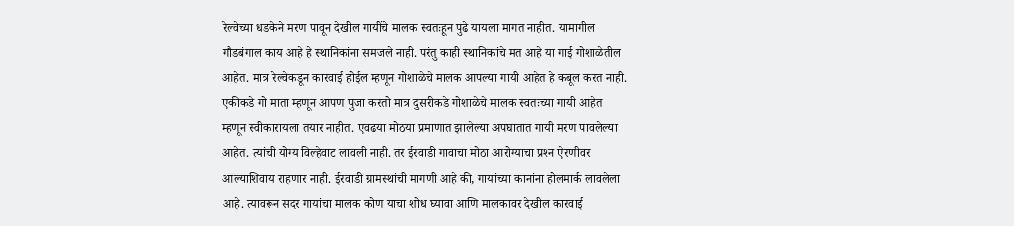रेल्वेच्या धडकेने मरण पावून देखील गायींचे मालक स्वतःहून पुढे यायला मागत नाहीत. यामागील गौडबंगाल काय आहे हे स्थानिकांना समजले नाही. परंतु काही स्थानिकांचे मत आहे या गाई गोशाळेतील आहेत. मात्र रेल्वेकडून कारवाई होईल म्हणून गोशाळेचे मालक आपल्या गायी आहेत हे कबूल करत नाही. एकीकडे गो माता म्हणून आपण पुजा करतो मात्र दुसरीकडे गोशाळेचे मालक स्वतःच्या गायी आहेत म्हणून स्वीकारायला तयार नाहीत. एवढया मोठया प्रमाणात झालेल्या अपघातात गायी मरण पावलेल्या आहेत. त्यांची योग्य विल्हेवाट लावली नाही. तर ईरवाडी गावाचा मोठा आरोग्याचा प्रश्‍न ऐरणीवर आल्याशिवाय राहणार नाही. ईरवाडी ग्रामस्थांची मागणी आहे की, गायांच्या कानांना होलमार्क लावलेला आहे. त्यावरून सदर गायांचा मालक कोण याचा शोध घ्यावा आणि मालकावर देखील कारवाई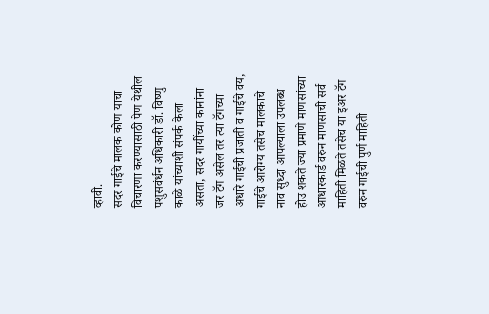व्हावी.
सदर गाईचे मालक कोण याचा विचारणा करण्यासाठी पेण येथील पशुसवंर्धन अधिकारी डॉ. विष्णु काळे यांच्याशी संपर्क केला असता, सदर गायींच्या कानांना जर टॅग असेल तर त्या टॅगच्या अधारे गाईची प्रजाती व गाईचे वय, गाईचे आरोग्य तसेच मालकाचे नाव सुध्दा आपल्याला उपलब्ध होउ शकते ज्या प्रमाणे माणसांच्या आधारकार्ड वरुन माणसाची सर्व माहिती मिळते तसेच या इअर टॅग वरुन गाईची पुर्ण माहिती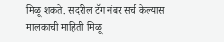मिळू शकते. सदरील टॅग नंबर सर्च केल्यास मालकाची माहिती मिळू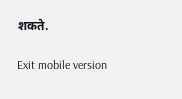शकते.

Exit mobile version